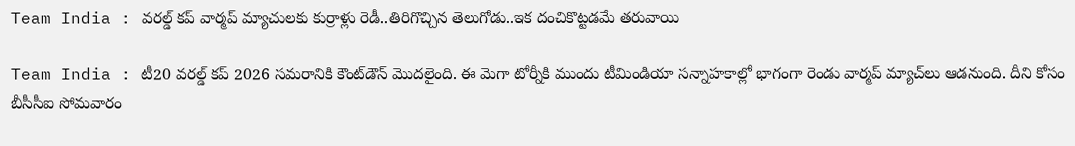Team India : వరల్డ్ కప్ వార్మప్ మ్యాచులకు కుర్రాళ్లు రెడీ..తిరిగొచ్చిన తెలుగోడు..ఇక దంచికొట్టడమే తరువాయి

Team India : టీ20 వరల్డ్ కప్ 2026 సమరానికి కౌంట్‌డౌన్ మొదలైంది. ఈ మెగా టోర్నీకి ముందు టీమిండియా సన్నాహకాల్లో భాగంగా రెండు వార్మప్ మ్యాచ్‌లు ఆడనుంది. దీని కోసం బీసీసీఐ సోమవారం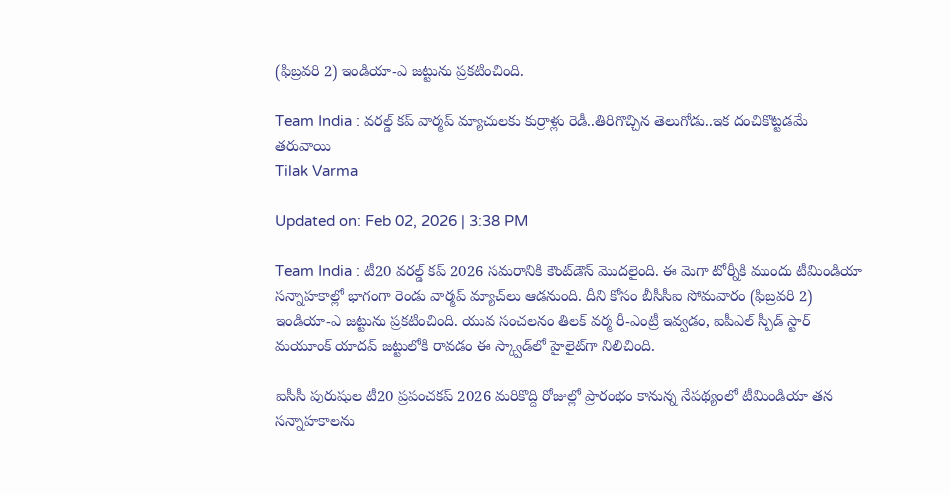(ఫిబ్రవరి 2) ఇండియా-ఎ జట్టును ప్రకటించింది.

Team India : వరల్డ్ కప్ వార్మప్ మ్యాచులకు కుర్రాళ్లు రెడీ..తిరిగొచ్చిన తెలుగోడు..ఇక దంచికొట్టడమే తరువాయి
Tilak Varma

Updated on: Feb 02, 2026 | 3:38 PM

Team India : టీ20 వరల్డ్ కప్ 2026 సమరానికి కౌంట్‌డౌన్ మొదలైంది. ఈ మెగా టోర్నీకి ముందు టీమిండియా సన్నాహకాల్లో భాగంగా రెండు వార్మప్ మ్యాచ్‌లు ఆడనుంది. దీని కోసం బీసీసీఐ సోమవారం (ఫిబ్రవరి 2) ఇండియా-ఎ జట్టును ప్రకటించింది. యువ సంచలనం తిలక్ వర్మ రీ-ఎంట్రీ ఇవ్వడం, ఐపీఎల్ స్పీడ్ స్టార్ మయూంక్ యాదవ్ జట్టులోకి రావడం ఈ స్క్వాడ్‌లో హైలైట్‌గా నిలిచింది.

ఐసీసీ పురుషుల టీ20 ప్రపంచకప్ 2026 మరికొద్ది రోజుల్లో ప్రారంభం కానున్న నేపథ్యంలో టీమిండియా తన సన్నాహకాలను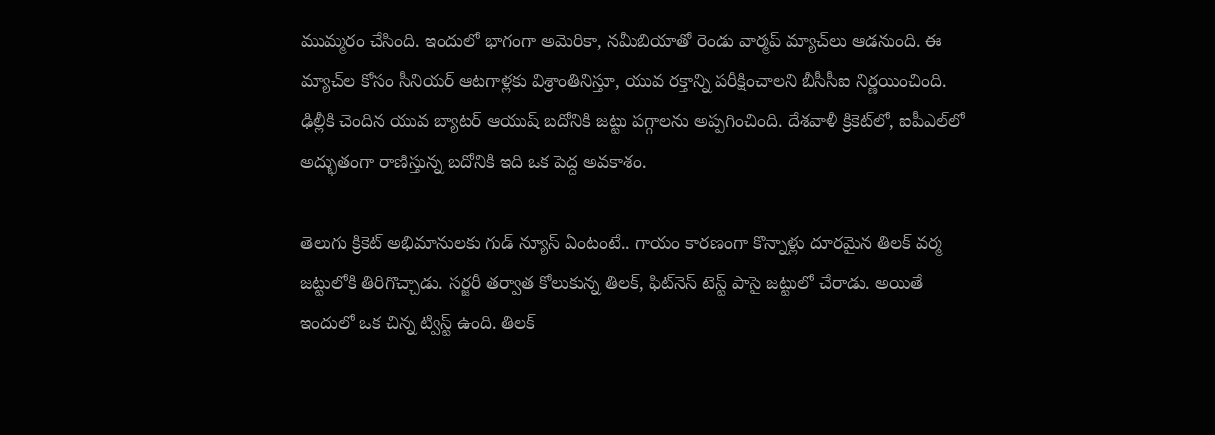ముమ్మరం చేసింది. ఇందులో భాగంగా అమెరికా, నమీబియాతో రెండు వార్మప్ మ్యాచ్‌లు ఆడనుంది. ఈ మ్యాచ్‌ల కోసం సీనియర్ ఆటగాళ్లకు విశ్రాంతినిస్తూ, యువ రక్తాన్ని పరీక్షించాలని బీసీసీఐ నిర్ణయించింది. ఢిల్లీకి చెందిన యువ బ్యాటర్ ఆయుష్ బదోనికి జట్టు పగ్గాలను అప్పగించింది. దేశవాళీ క్రికెట్‌లో, ఐపీఎల్‌లో అద్భుతంగా రాణిస్తున్న బదోనికి ఇది ఒక పెద్ద అవకాశం.

తెలుగు క్రికెట్ అభిమానులకు గుడ్ న్యూస్ ఏంటంటే.. గాయం కారణంగా కొన్నాళ్లు దూరమైన తిలక్ వర్మ జట్టులోకి తిరిగొచ్చాడు. సర్జరీ తర్వాత కోలుకున్న తిలక్, ఫిట్‌నెస్ టెస్ట్ పాసై జట్టులో చేరాడు. అయితే ఇందులో ఒక చిన్న ట్విస్ట్ ఉంది. తిలక్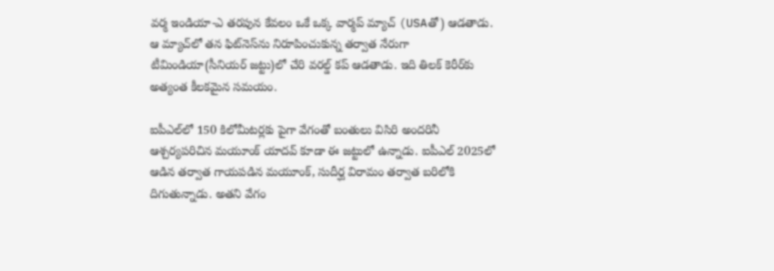వర్మ ఇండియా-ఎ తరపున కేవలం ఒకే ఒక్క వార్మప్ మ్యాచ్ (USAతో) ఆడతాడు. ఆ మ్యాచ్‌లో తన ఫిట్‌నెస్‌ను నిరూపించుకున్న తర్వాత నేరుగా టీమిండియా(సీనియర్ జట్టు)లో చేరి వరల్డ్ కప్ ఆడతాడు. ఇది తిలక్ కెరీర్‌కు అత్యంత కీలకమైన సమయం.

ఐపీఎల్‌లో 150 కిలోమీటర్లకు పైగా వేగంతో బంతులు విసిరి అందరినీ ఆశ్చర్యపరిచిన మయూంక్ యాదవ్ కూడా ఈ జట్టులో ఉన్నాడు. ఐపీఎల్ 2025లో ఆడిన తర్వాత గాయపడిన మయూంక్, సుదీర్ఘ విరామం తర్వాత బరిలోకి దిగుతున్నాడు. అతని వేగం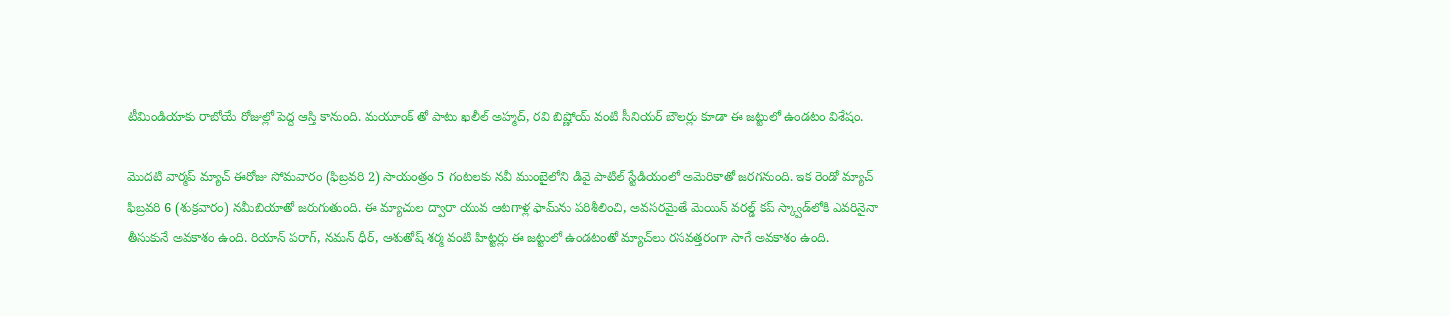టీమిండియాకు రాబోయే రోజుల్లో పెద్ద ఆస్తి కానుంది. మయూంక్ తో పాటు ఖలీల్ అహ్మద్, రవి బిష్ణోయ్ వంటి సీనియర్ బౌలర్లు కూడా ఈ జట్టులో ఉండటం విశేషం.

మొదటి వార్మప్ మ్యాచ్ ఈరోజు సోమవారం (ఫిబ్రవరి 2) సాయంత్రం 5 గంటలకు నవీ ముంబైలోని డివై పాటిల్ స్టేడియంలో అమెరికాతో జరగనుంది. ఇక రెండో మ్యాచ్ ఫిబ్రవరి 6 (శుక్రవారం) నమీబియాతో జరుగుతుంది. ఈ మ్యాచుల ద్వారా యువ ఆటగాళ్ల ఫామ్‌ను పరిశీలించి, అవసరమైతే మెయిన్ వరల్డ్ కప్ స్క్వాడ్‌లోకి ఎవరినైనా తీసుకునే అవకాశం ఉంది. రియాన్ పరాగ్, నమన్ ధీర్, ఆశుతోష్ శర్మ వంటి హిట్టర్లు ఈ జట్టులో ఉండటంతో మ్యాచ్‌లు రసవత్తరంగా సాగే అవకాశం ఉంది.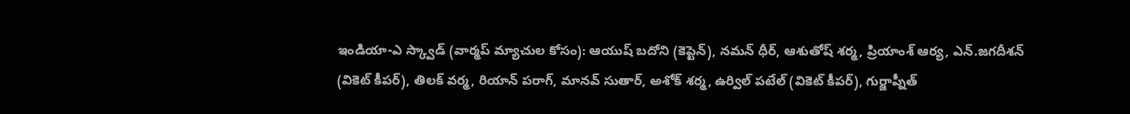ఇండియా-ఎ స్క్వాడ్ (వార్మప్ మ్యాచుల కోసం): ఆయుష్ బదోని (కెప్టెన్), నమన్ ధీర్, ఆశుతోష్ శర్మ, ప్రియాంశ్ ఆర్య, ఎన్.జగదీశన్ (వికెట్ కీపర్), తిలక్ వర్మ, రియాన్ పరాగ్, మానవ్ సుతార్, అశోక్ శర్మ, ఉర్విల్ పటేల్ (వికెట్ కీపర్), గుర్జాప్నీత్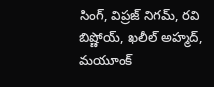సింగ్, విప్రజ్ నిగమ్, రవి బిష్ణోయ్, ఖలీల్ అహ్మద్, మయూంక్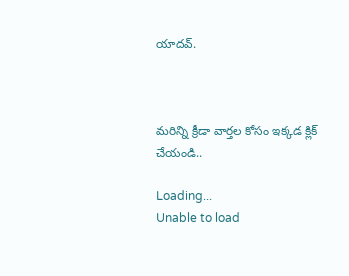యాదవ్.



మరిన్ని క్రీడా వార్తల కోసం ఇక్కడ క్లిక్ చేయండి..

Loading...
Unable to load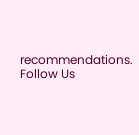recommendations.
Follow Us